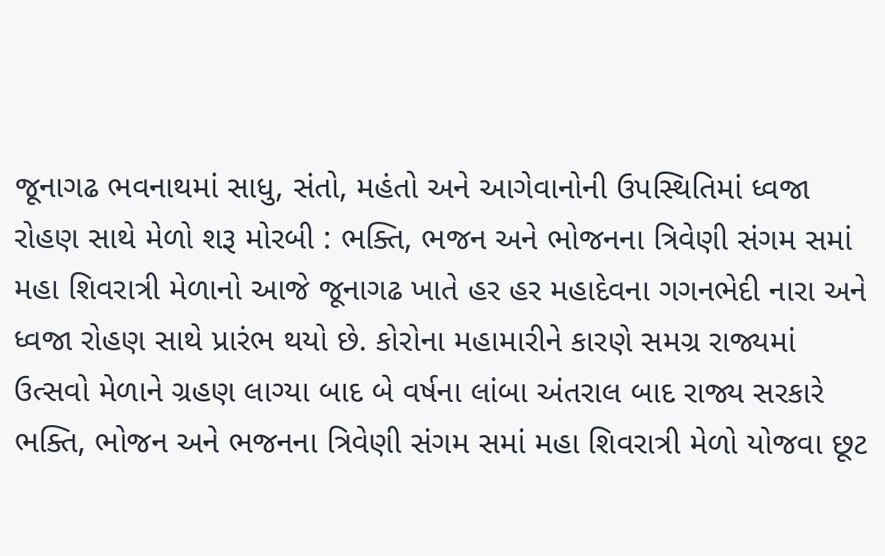જૂનાગઢ ભવનાથમાં સાધુ, સંતો, મહંતો અને આગેવાનોની ઉપસ્થિતિમાં ધ્વજા રોહણ સાથે મેળો શરૂ મોરબી : ભક્તિ, ભજન અને ભોજનના ત્રિવેણી સંગમ સમાં મહા શિવરાત્રી મેળાનો આજે જૂનાગઢ ખાતે હર હર મહાદેવના ગગનભેદી નારા અને ધ્વજા રોહણ સાથે પ્રારંભ થયો છે. કોરોના મહામારીને કારણે સમગ્ર રાજ્યમાં ઉત્સવો મેળાને ગ્રહણ લાગ્યા બાદ બે વર્ષના લાંબા અંતરાલ બાદ રાજ્ય સરકારે ભક્તિ, ભોજન અને ભજનના ત્રિવેણી સંગમ સમાં મહા શિવરાત્રી મેળો યોજવા છૂટ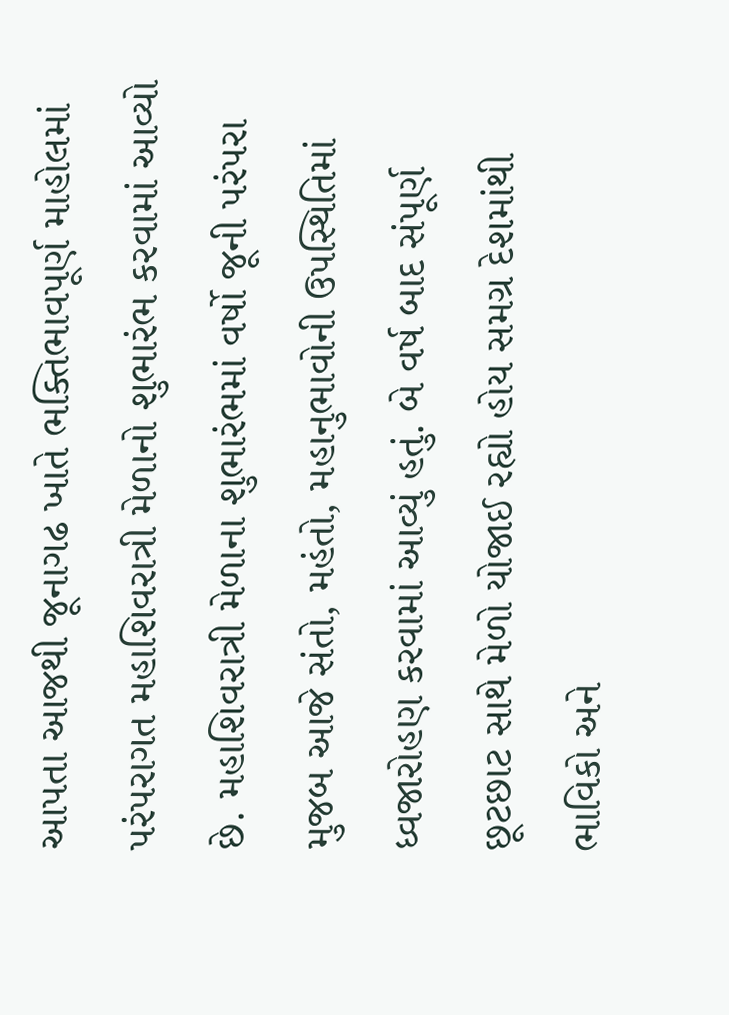આપતા આજથી જૂનાગઢ ખાતે ભક્તિભાવપૂર્ણ માહોલમાં પરંપરાગત મહાશિવરાત્રી મેળાનો શુભારંભ કરવામાં આવ્યો છે. મહાશિવરાત્રી મેળાના શુભારંભમાં વર્ષો જૂની પરંપરા મુજબ આજે સંતો, મહંતો, મહાનુભાવોની ઉપસ્થિતિમાં ધ્વજારોહણ કરવામાં આવ્યું હતું. બે વર્ષ બાદ સંપૂર્ણ છૂટછાટ સાથે મેળો યોજાઈ રહ્યો હોય સમગ્ર દેશમાંથી ભાવિકો અને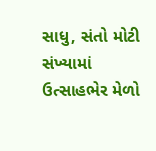સાધુ, સંતો મોટી સંખ્યામાં ઉત્સાહભેર મેળો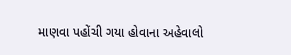માણવા પહોંચી ગયા હોવાના અહેવાલો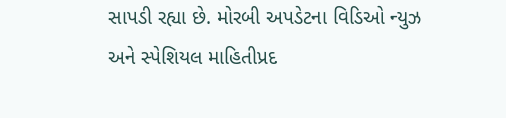સાપડી રહ્યા છે. મોરબી અપડેટના વિડિઓ ન્યુઝ અને સ્પેશિયલ માહિતીપ્રદ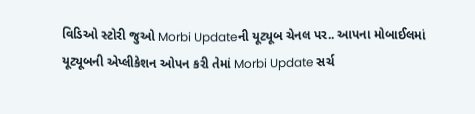વિડિઓ સ્ટોરી જુઓ Morbi Updateની યૂટ્યૂબ ચેનલ પર.. આપના મોબાઈલમાં યૂટ્યૂબની એપ્લીકેશન ઓપન કરી તેમાં Morbi Update સર્ચ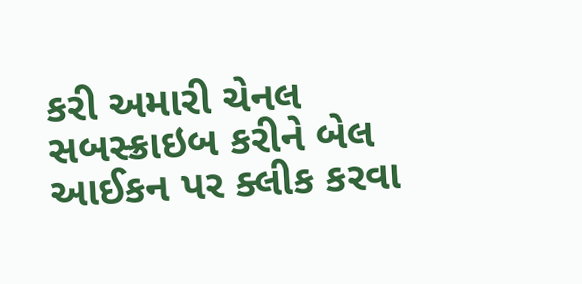કરી અમારી ચેનલ સબસ્ક્રાઇબ કરીને બેલ આઈકન પર ક્લીક કરવા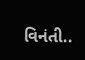વિનંતી..